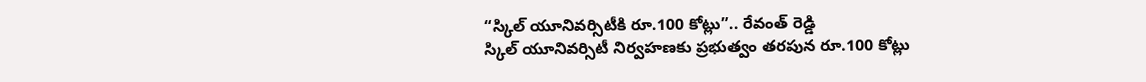“స్కిల్ యూనివర్సిటీకి రూ.100 కోట్లు”.. రేవంత్ రెడ్డి
స్కిల్ యూనివర్సిటీ నిర్వహణకు ప్రభుత్వం తరపున రూ.100 కోట్లు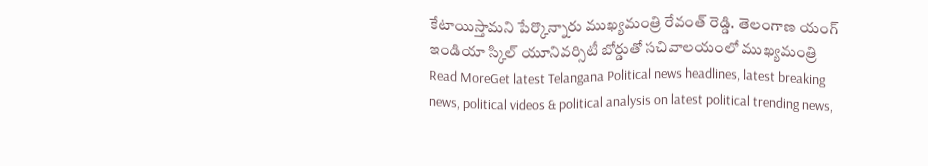కేటాయిస్తామని పేర్కొన్నారు ముఖ్యమంత్రి రేవంత్ రెడ్డి. తెలంగాణ యంగ్ ఇండియా స్కిల్ యూనివర్సిటీ బోర్డుతో సచివాలయంలో ముఖ్యమంత్రి
Read MoreGet latest Telangana Political news headlines, latest breaking news, political videos & political analysis on latest political trending news,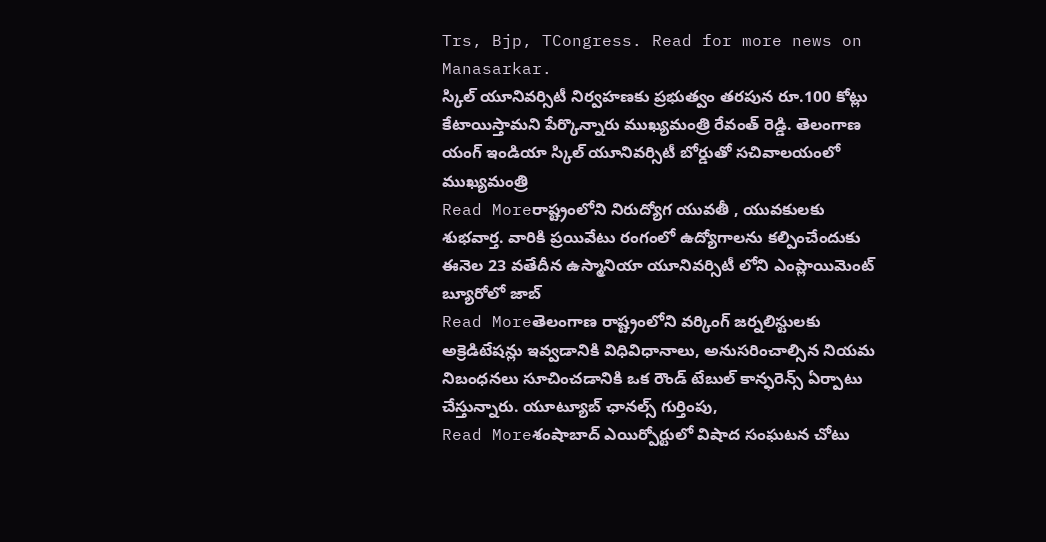Trs, Bjp, TCongress. Read for more news on Manasarkar.
స్కిల్ యూనివర్సిటీ నిర్వహణకు ప్రభుత్వం తరపున రూ.100 కోట్లు కేటాయిస్తామని పేర్కొన్నారు ముఖ్యమంత్రి రేవంత్ రెడ్డి. తెలంగాణ యంగ్ ఇండియా స్కిల్ యూనివర్సిటీ బోర్డుతో సచివాలయంలో ముఖ్యమంత్రి
Read Moreరాష్ట్రంలోని నిరుద్యోగ యువతీ , యువకులకు శుభవార్త. వారికి ప్రయివేటు రంగంలో ఉద్యోగాలను కల్పించేందుకు ఈనెల 23 వతేదీన ఉస్మానియా యూనివర్సిటీ లోని ఎంప్లాయిమెంట్ బ్యూరోలో జాబ్
Read Moreతెలంగాణ రాష్ట్రంలోని వర్కింగ్ జర్నలిస్టులకు అక్రెడిటేషన్లు ఇవ్వడానికి విధివిధానాలు, అనుసరించాల్సిన నియమ నిబంధనలు సూచించడానికి ఒక రౌండ్ టేబుల్ కాన్ఫరెన్స్ ఏర్పాటు చేస్తున్నారు. యూట్యూబ్ ఛానల్స్ గుర్తింపు,
Read Moreశంషాబాద్ ఎయిర్పోర్టులో విషాద సంఘటన చోటు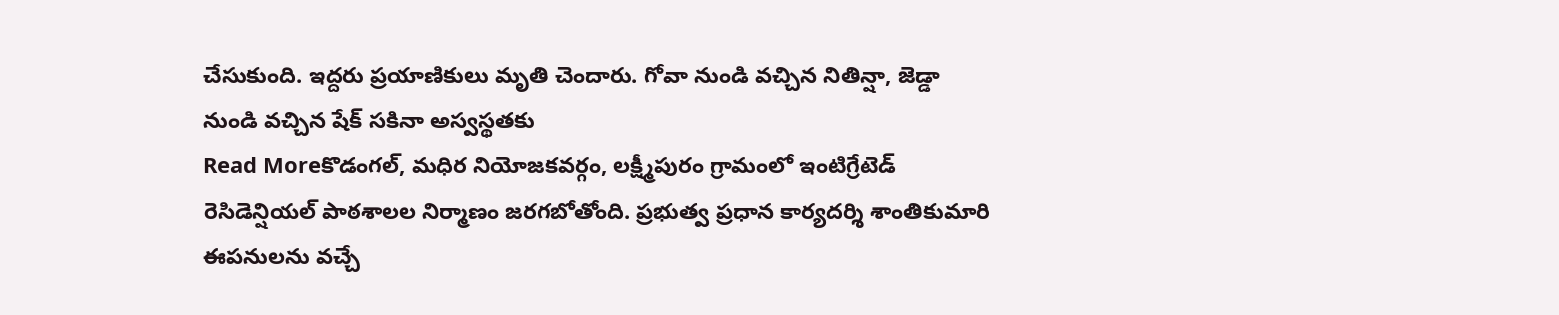చేసుకుంది. ఇద్దరు ప్రయాణికులు మృతి చెందారు. గోవా నుండి వచ్చిన నితిన్షా, జెడ్డా నుండి వచ్చిన షేక్ సకినా అస్వస్థతకు
Read Moreకొడంగల్, మధిర నియోజకవర్గం, లక్ష్మీపురం గ్రామంలో ఇంటిగ్రేటెడ్ రెసిడెన్షియల్ పాఠశాలల నిర్మాణం జరగబోతోంది. ప్రభుత్వ ప్రధాన కార్యదర్శి శాంతికుమారి ఈపనులను వచ్చే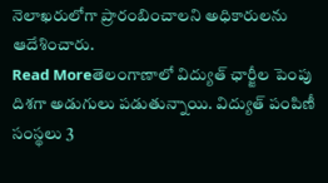నెలాఖరులోగా ప్రారంబించాలని అధికారులను ఆదేశించారు.
Read Moreతెలంగాణాలో విద్యుత్ ఛార్జీల పెంపు దిశగా అడుగులు పడుతున్నాయి. విద్యుత్ పంపిణీ సంస్థలు 3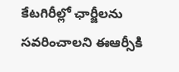కేటగిరీల్లో ఛార్జీలను సవరించాలని ఈఆర్సీకి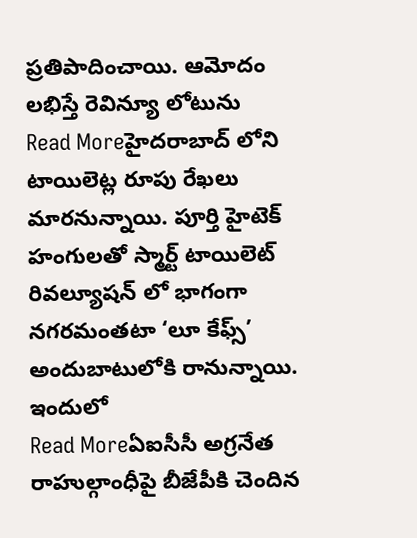ప్రతిపాదించాయి. ఆమోదం లభిస్తే రెవిన్యూ లోటును
Read Moreహైదరాబాద్ లోని టాయిలెట్ల రూపు రేఖలు మారనున్నాయి. పూర్తి హైటెక్ హంగులతో స్మార్ట్ టాయిలెట్ రివల్యూషన్ లో భాగంగా నగరమంతటా ‘లూ కేఫ్స్’ అందుబాటులోకి రానున్నాయి. ఇందులో
Read Moreఏఐసీసీ అగ్రనేత రాహుల్గాంధీపై బీజేపీకి చెందిన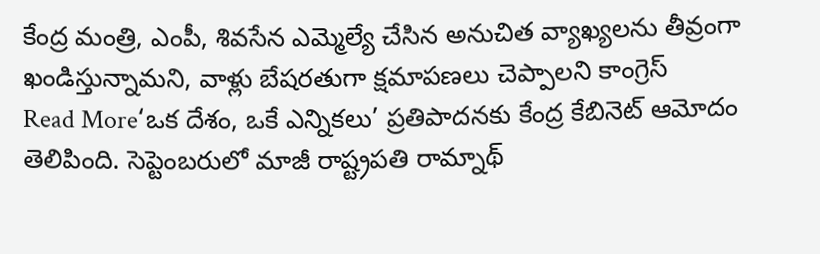కేంద్ర మంత్రి, ఎంపీ, శివసేన ఎమ్మెల్యే చేసిన అనుచిత వ్యాఖ్యలను తీవ్రంగా ఖండిస్తున్నామని, వాళ్లు బేషరతుగా క్షమాపణలు చెప్పాలని కాంగ్రెస్
Read More‘ఒక దేశం, ఒకే ఎన్నికలు’ ప్రతిపాదనకు కేంద్ర కేబినెట్ ఆమోదం తెలిపింది. సెప్టెంబరులో మాజీ రాష్ట్రపతి రామ్నాథ్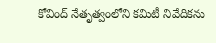కోవింద్ నేతృత్వంలోని కమిటీ నివేదికను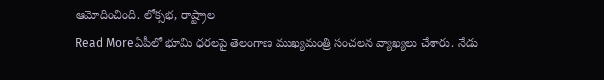ఆమోదించింది. లోక్సభ, రాష్ట్రాల
Read Moreఏపీలో భూమి ధరలపై తెలంగాణ ముఖ్యమంత్రి సంచలన వ్యాఖ్యలు చేశారు. నేడు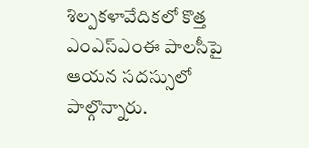శిల్పకళావేదికలో కొత్త ఎంఎస్ఎంఈ పాలసీపై ఆయన సదస్సులో పాల్గొన్నారు.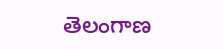తెలంగాణ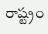రాష్ట్రం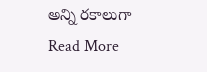అన్ని రకాలుగా
Read More